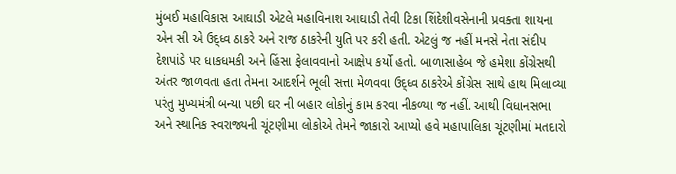મુંબઈ મહાવિકાસ આઘાડી એટલે મહાવિનાશ આઘાડી તેવી ટિકા શિંદેશીવસેનાની પ્રવક્તા શાયના એન સી એ ઉદ્ધ્વ ઠાકરે અને રાજ ઠાકરેની યુતિ પર કરી હતી. એટલું જ નહીં મનસે નેતા સંદીપ દેશપાંડે પર ધાકધમકી અને હિંસા ફેલાવવાનો આક્ષેપ કર્યો હતો. બાળાસાહેબ જે હમેશા કોંગ્રેસથી અંતર જાળવતા હતા તેમના આદર્શને ભૂલી સત્તા મેળવવા ઉદ્ધ્વ ઠાકરેએ કોંગ્રેસ સાથે હાથ મિલાવ્યા પરંતુ મુખ્યમંત્રી બન્યા પછી ઘર ની બહાર લોકોનું કામ કરવા નીકળ્યા જ નહીં. આથી વિધાનસભા અને સ્થાનિક સ્વરાજ્યની ચૂંટણીમા લોકોએ તેમને જાકારો આપ્યો હવે મહાપાલિકા ચૂંટણીમાં મતદારો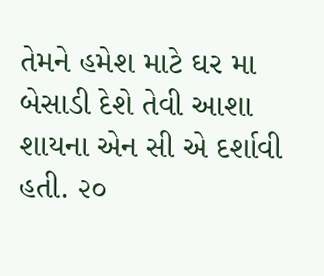તેમને હમેશ માટે ઘર મા બેસાડી દેશે તેવી આશા શાયના એન સી એ દર્શાવી હતી. ૨૦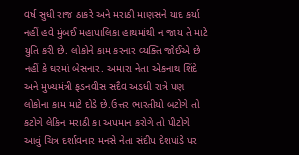વર્ષ સુધી રાજ ઠાકરે અને મરાઠી માણસને યાદ કર્યા નહીં હવે મુંબઈ મહાપાલિકા હાથમાંથી ન જાય તે માટે યુતિ કરી છે. લોકોને કામ કરનાર વ્યક્તિ જોઈએ છે નહીં કે ઘરમાં બેસનાર. અમારા નેતા એકનાથ શિંદે અને મુખ્યમંત્રી ફડનવીસ સદૈવ અડધી રાત્રે પણ લોકોના કામ માટે દોડે છે.ઉત્તર ભારતીયો બટોગે તો કટોગે લેકિન મરાઠી કા અપમાન કરોગે તો પીટોગે આવું ચિત્ર દર્શાવનાર મનસે નેતા સંદીપ દેશપાંડે પર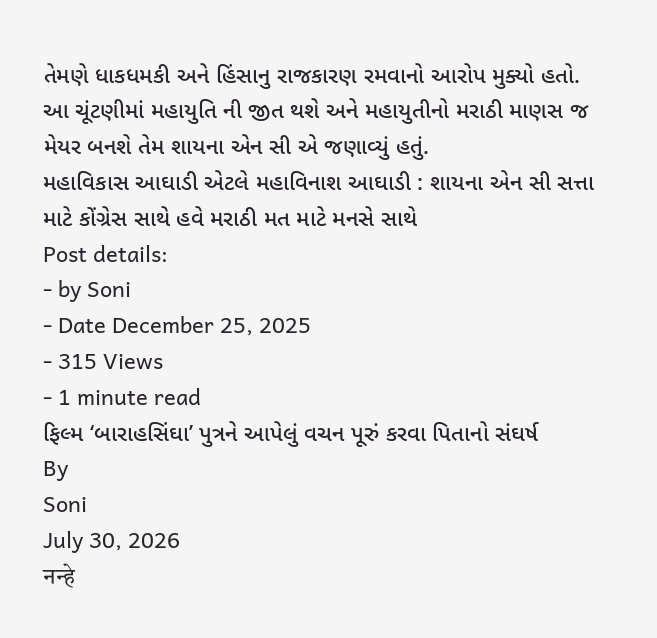તેમણે ધાકધમકી અને હિંસાનુ રાજકારણ રમવાનો આરોપ મુક્યો હતો. આ ચૂંટણીમાં મહાયુતિ ની જીત થશે અને મહાયુતીનો મરાઠી માણસ જ મેયર બનશે તેમ શાયના એન સી એ જણાવ્યું હતું.
મહાવિકાસ આઘાડી એટલે મહાવિનાશ આઘાડી : શાયના એન સી સત્તા માટે કોંગ્રેસ સાથે હવે મરાઠી મત માટે મનસે સાથે
Post details:
- by Soni
- Date December 25, 2025
- 315 Views
- 1 minute read
ફિલ્મ ‘બારાહસિંઘા’ પુત્રને આપેલું વચન પૂરું કરવા પિતાનો સંઘર્ષ
By
Soni
July 30, 2026
नन्हे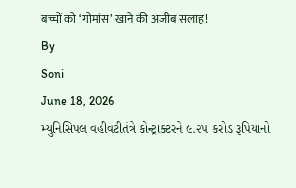बच्चों को ‘गोमांस’ खाने की अजीब सलाह!
By
Soni
June 18, 2026
મ્યુનિસિપલ વહીવટીતંત્રે કોન્ટ્રાક્ટરને ૯.૨૫ કરોડ રૂપિયાનો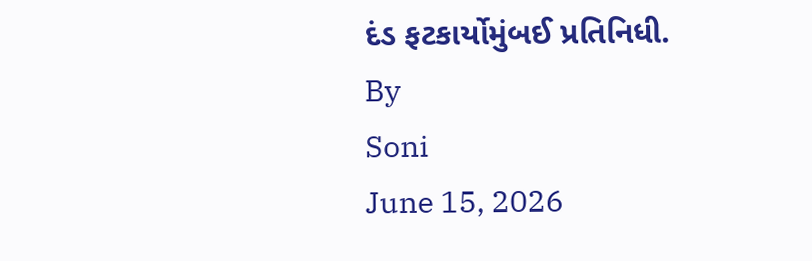દંડ ફટકાર્યોમુંબઈ પ્રતિનિધી.
By
Soni
June 15, 2026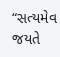“સત્યમેવ જયતે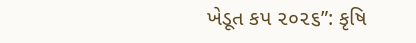ખેડૂત કપ ૨૦૨૬”: કૃષિ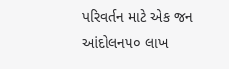પરિવર્તન માટે એક જન આંદોલન૫૦ લાખ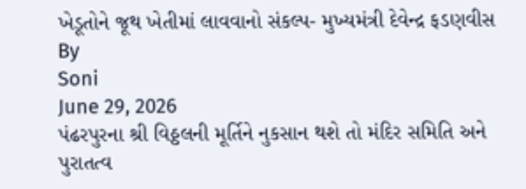ખેડૂતોને જૂથ ખેતીમાં લાવવાનો સંકલ્પ- મુખ્યમંત્રી દેવેન્દ્ર ફડણવીસ
By
Soni
June 29, 2026
પંઢરપુરના શ્રી વિઠ્ઠલની મૂર્તિને નુકસાન થશે તો મંદિર સમિતિ અને પુરાતત્વ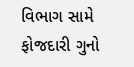વિભાગ સામે ફોજદારી ગુનો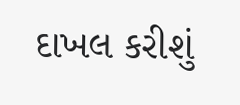દાખલ કરીશું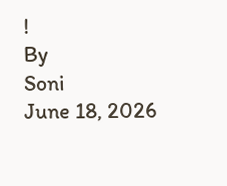!
By
Soni
June 18, 2026